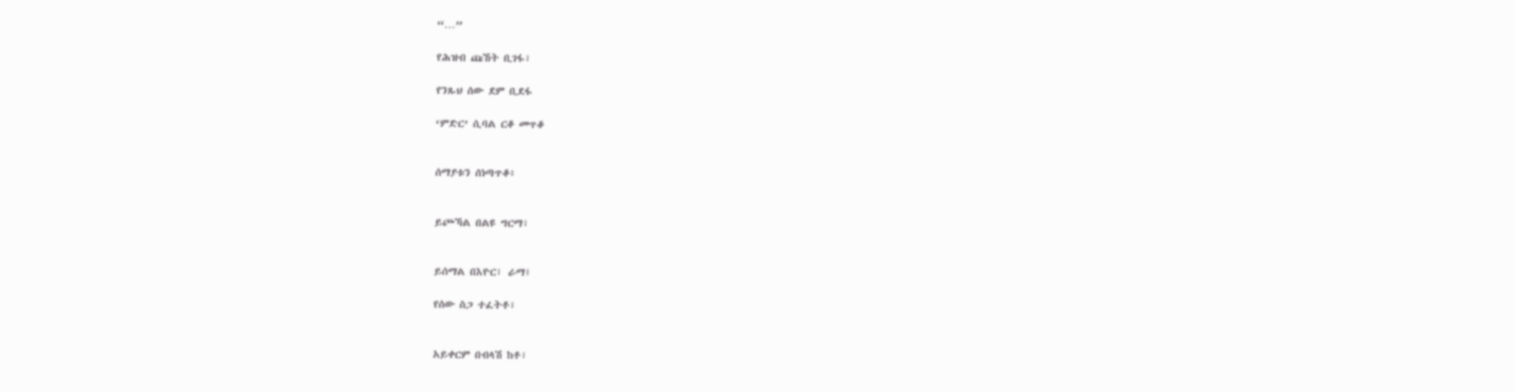“…”

የሕዝብ ጩኸት ቢገፋ፣

የንጹህ ሰው ደም ቢደፋ

‘ምድር’ ሲባል ርቆ መጥቆ


ሰማያቱን ሰነጣጥቆ፥


ይጮኻል በልዩ ግርማ፣


ይሰማል በእዮር፣ ራማ፤

የሰው ስጋ ተፈትቶ፣


አይቀርም በብላሽ ከቶ፣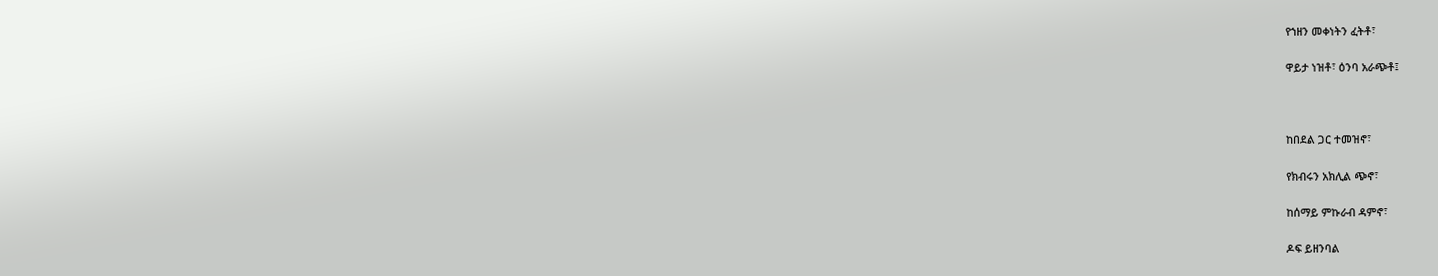የኀዘን መቀነትን ፈትቶ፣


ዋይታ ነዝቶ፣ ዕንባ አራጭቶ፤





ከበደል ጋር ተመዝኖ፣


የክብሩን አክሊል ጭኖ፣


ከሰማይ ምኩራብ ዳምኖ፣


ዶፍ ይዘንባል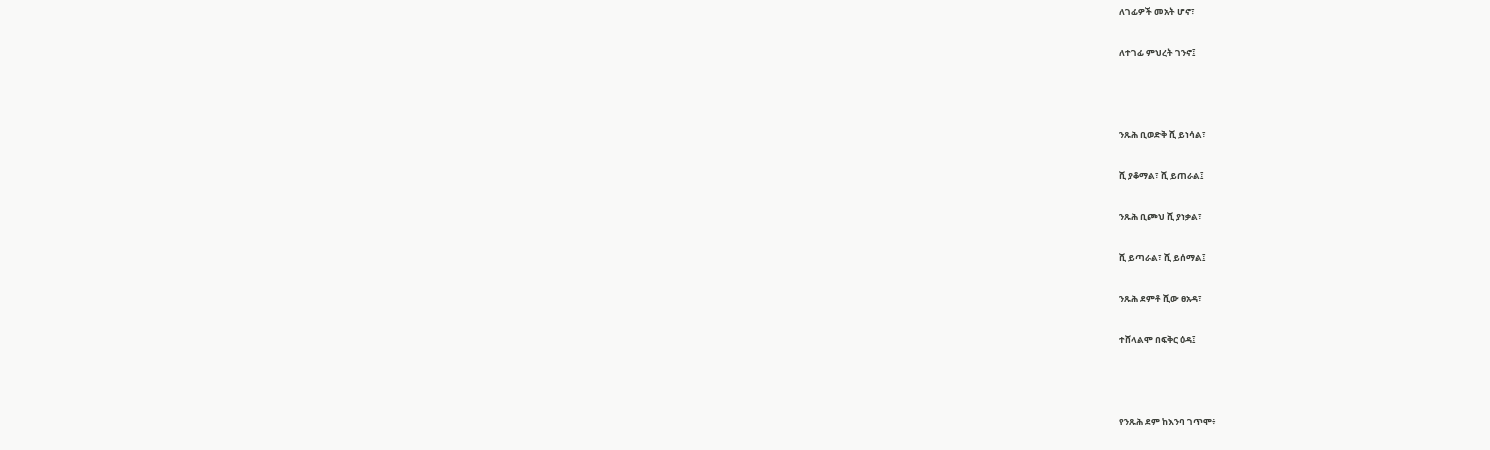ለገፊዎች መአት ሆኖ፣


ለተገፊ ምህረት ገንኖ፤





ንጹሕ ቢወድቅ ሺ ይነሳል፣


ሺ ያቆማል፣ ሺ ይጠራል፤


ንጹሕ ቢጮህ ሺ ያነቃል፣


ሺ ይጣራል፣ ሺ ይሰማል፤


ንጹሕ ደምቶ ሺው ፀአዳ፣


ተሸላልሞ በፍቅር ዕዳ፤





የንጹሕ ደም ከእንባ ገጥሞ፥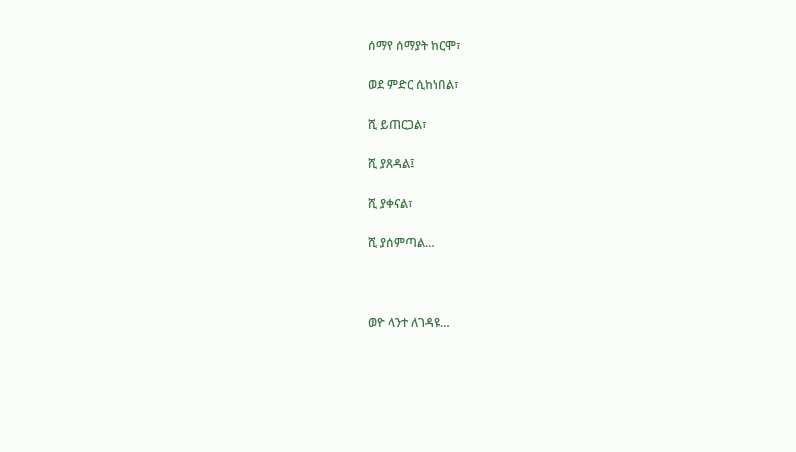ሰማየ ሰማያት ከርሞ፣


ወደ ምድር ሲከነበል፣


ሺ ይጠርጋል፣


ሺ ያጸዳል፤


ሺ ያቀናል፣


ሺ ያሰምጣል…





ወዮ ላንተ ለገዳዩ…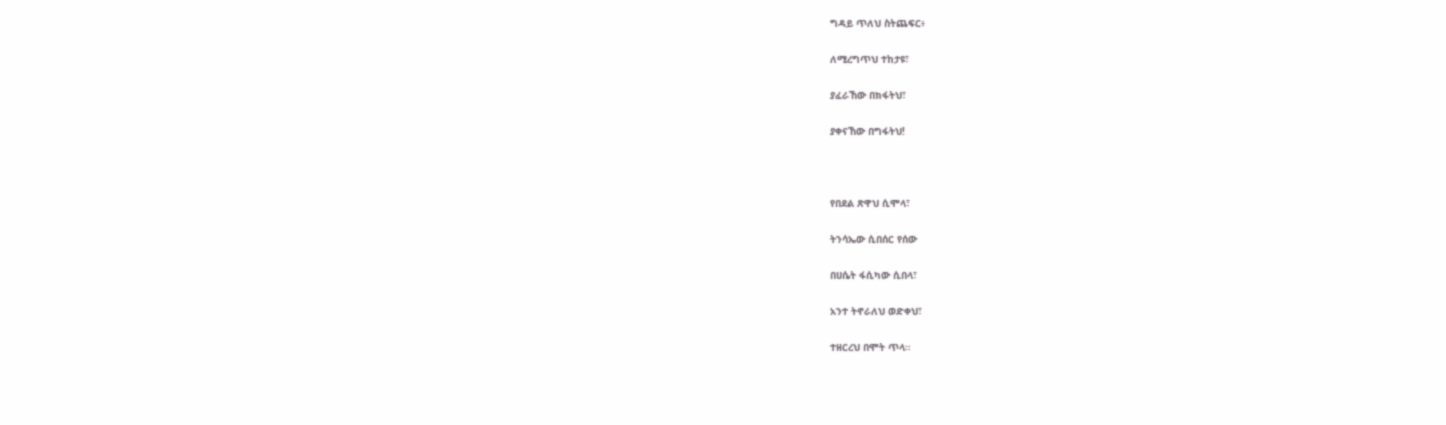ግዳይ ጥለህ ስትጨፍር፥


ለሚረግጥህ ተከታዩ፣


ያፈራኸው በክፋትህ፣


ያቀናኸው በግፋትህ!





የበደል ጽዋህ ሲሞላ፣


ትንሳኤው ሲበሰር የሰው


በሀሴት ፋሲካው ሲበላ፣


አንተ ትኖራለህ ወድቀህ፣


ተዘርረህ በሞት ጥላ።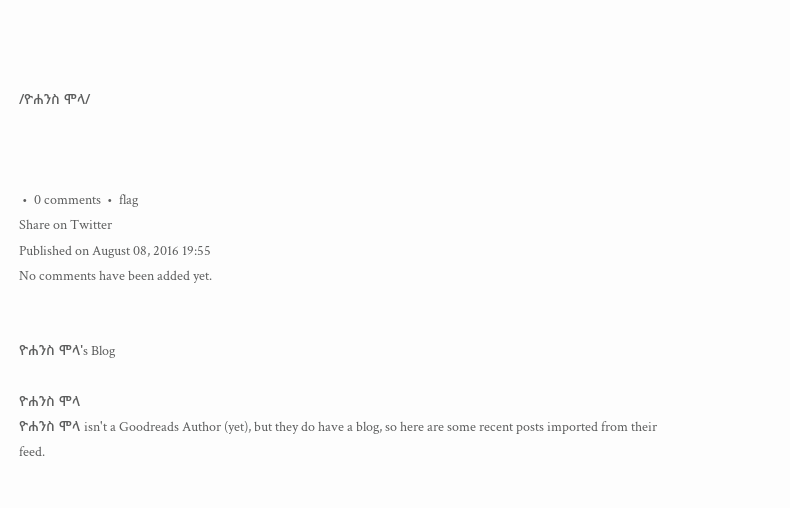/ዮሐንስ ሞላ/



 •  0 comments  •  flag
Share on Twitter
Published on August 08, 2016 19:55
No comments have been added yet.


ዮሐንስ ሞላ's Blog

ዮሐንስ ሞላ
ዮሐንስ ሞላ isn't a Goodreads Author (yet), but they do have a blog, so here are some recent posts imported from their feed.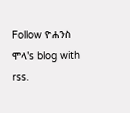Follow ዮሐንስ ሞላ's blog with rss.